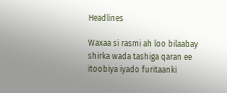Headlines

Waxaa si rasmi ah loo bilaabay shirka wada tashiga qaran ee itoobiya iyado furitaanki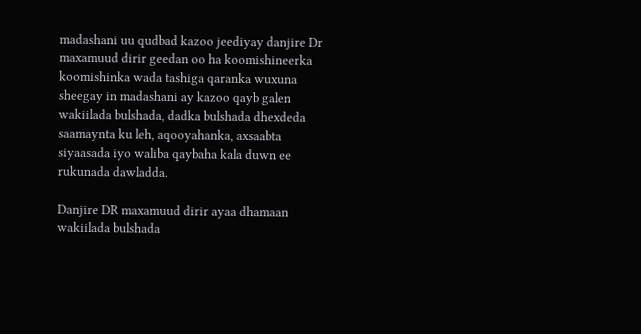madashani uu qudbad kazoo jeediyay danjire Dr maxamuud dirir geedan oo ha koomishineerka koomishinka wada tashiga qaranka wuxuna sheegay in madashani ay kazoo qayb galen wakiilada bulshada, dadka bulshada dhexdeda saamaynta ku leh, aqooyahanka, axsaabta siyaasada iyo waliba qaybaha kala duwn ee rukunada dawladda.

Danjire DR maxamuud dirir ayaa dhamaan wakiilada bulshada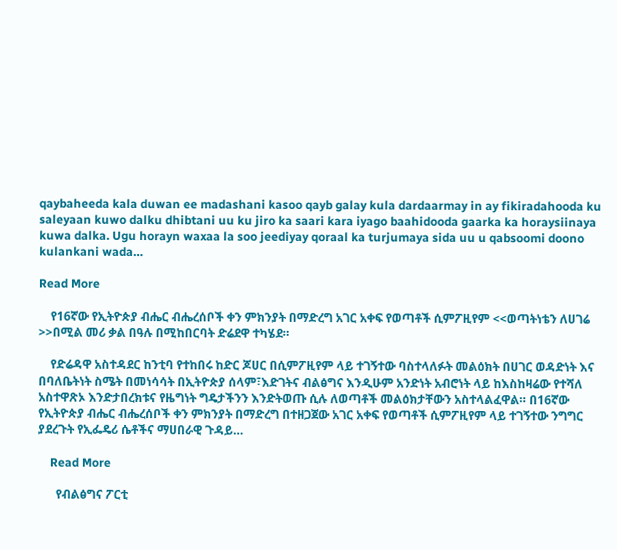qaybaheeda kala duwan ee madashani kasoo qayb galay kula dardaarmay in ay fikiradahooda ku saleyaan kuwo dalku dhibtani uu ku jiro ka saari kara iyago baahidooda gaarka ka horaysiinaya kuwa dalka. Ugu horayn waxaa la soo jeediyay qoraal ka turjumaya sida uu u qabsoomi doono kulankani wada…

Read More

    የ16ኛው የኢትዮጵያ ብሔር ብሔረሰቦች ቀን ምክንያት በማድረግ አገር አቀፍ የወጣቶች ሲምፖዚየም <<ወጣትነቴን ለሀገሬ >>በሚል መሪ ቃል በዓሉ በሚከበርባት ድሬደዋ ተካሄደ።

    የድሬዳዋ አስተዳደር ከንቲባ የተከበሩ ከድር ጆሀር በሲምፖዚየም ላይ ተገኝተው ባስተላለፉት መልዕክት በሀገር ወዳድነት እና በባለቤትነት ስሜት በመነሳሳት በኢትዮጵያ ሰላም፣እድገትና ብልፅግና እንዲሁም አንድነት አብሮነት ላይ ከእስከዛሬው የተሻለ አስተዋጽኦ እንድታበረክቱና የዜግነት ግዴታችንን እንድትወጡ ሲሉ ለወጣቶች መልዕክታቸውን አስተላልፈዋል። በ16ኛው የኢትዮጵያ ብሔር ብሔረሰቦች ቀን ምክንያት በማድረግ በተዘጋጀው አገር አቀፍ የወጣቶች ሲምፖዚየም ላይ ተገኝተው ንግግር ያደረጉት የኢፌዴሪ ሴቶችና ማሀበራዊ ጉዳይ…

    Read More

      የብልፅግና ፖርቲ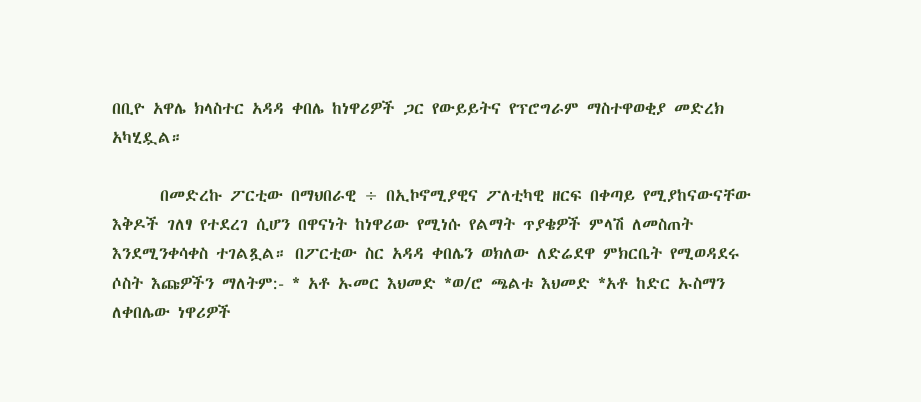በቢዮ አዋሌ ክላስተር አዳዳ ቀበሌ ከነዋሪዎች ጋር የውይይትና የፕሮግራም ማስተዋወቂያ መድረክ አካሂዷል።

      በመድረኩ ፖርቲው በማህበራዊ ÷ በኢኮኖሚያዊና ፖለቲካዊ ዘርፍ በቀጣይ የሚያከናውናቸው እቅዶች ገለፃ የተደረገ ሲሆን በዋናነት ከነዋሪው የሚነሱ የልማት ጥያቄዎች ምላሽ ለመስጠት እንደሚንቀሳቀስ ተገልጿል። በፖርቲው ስር አዳዳ ቀበሌን ወክለው ለድሬደዋ ምክርቤት የሚወዳደሩ ሶስት እጩዎችን ማለትም:- * አቶ ኡመር እህመድ *ወ/ሮ ጫልቱ እህመድ *አቶ ከድር ኡስማን ለቀበሌው ነዋሪዎች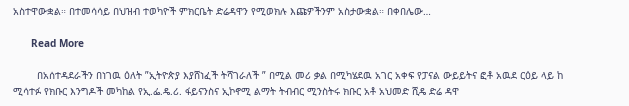አስተዋውቋል። በተመሳሳይ በህዝብ ተወካዮች ምክርቤት ድሬዳዋን የሚወክሉ እጩዎችንም አስታውቋል። በቀበሌው…

      Read More

        በአሰተዳደራችን በነገዉ ዕለት ”ኢትዮጵያ እያሸነፈች ትሻገራለች ” በሚል መሪ ቃል በሚካሄደዉ አገር አቀፍ የፓናል ውይይትና ፎቶ አዉደ ርዕይ ላይ ከ ሚሳተፉ የክቡር እንግዶች መካከል የኢ.ፌ.ዴ.ሪ. ፋይናንስና ኢኮኖሚ ልማት ትብብር ሚንስትሩ ክቡር አቶ አህመድ ሺዴ ድሬ ዳዋ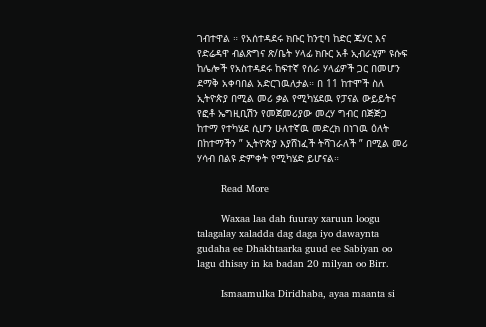ገብተዋል ። የአሰተዳደሩ ክቡር ከንቲባ ከድር ጁሃር እና የድሬዳዋ ብልጽግና ጽ/ቤት ሃላፊ ክቡር አቶ ኢብራሂም ዩሱፍ ከሌሎች የአስተዳደሩ ከፍተኛ የሰራ ሃላፊዎች ጋር በመሆን ደማቅ አቀባበል አድርገዉለታል። በ 11 ከተሞች ስለ ኢትዮጵያ በሚል መሪ ቃል የሚካሄደዉ የፓናል ውይይትና የፎቶ ኤግዚቢሽን የመጀመሪያው መረሃ ግብር በጅጅጋ ከተማ የተካሄደ ሲሆን ሁለተኛዉ መድረክ በነገዉ ዕለት በከተማችን ” ኢትዮጵያ እያሸነፈች ትሻገራለች ” በሚል መሪ ሃሳብ በልዩ ድምቀት የሚካሄድ ይሆናል።

        Read More

        Waxaa laa dah fuuray xaruun loogu talagalay xaladda dag daga iyo dawaynta gudaha ee Dhakhtaarka guud ee Sabiyan oo lagu dhisay in ka badan 20 milyan oo Birr.

        Ismaamulka Diridhaba, ayaa maanta si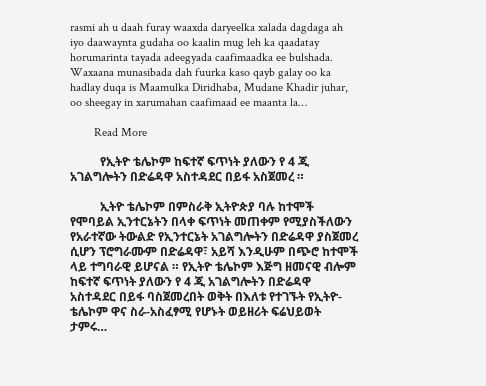rasmi ah u daah furay waaxda daryeelka xalada dagdaga ah iyo daawaynta gudaha oo kaalin mug leh ka qaadatay horumarinta tayada adeegyada caafimaadka ee bulshada. Waxaana munasibada dah fuurka kaso qayb galay oo ka hadlay duqa is Maamulka Diridhaba, Mudane Khadir juhar, oo sheegay in xarumahan caafimaad ee maanta la…

        Read More

          የኢትዮ ቴሌኮም ከፍተኛ ፍጥነት ያለውን የ 4 ጂ አገልግሎትን በድሬዳዋ አስተዳደር በይፋ አስጀመረ ።

          ኢትዮ ቴሌኮም በምስራቅ ኢትዮጵያ ባሉ ከተሞች የሞባይል ኢንተርኔትን በላቀ ፍጥነት መጠቀም የሚያስችለውን የአራተኛው ትውልድ የኢንተርኔት አገልግሎትን በድሬዳዋ ያስጀመረ ሲሆን ፕሮግራሙም በድሬዳዋ፣ አይሻ እንዲሁም በጭሮ ከተሞች ላይ ተግባራዊ ይሆናል ። የኢትዮ ቴሌኮም እጅግ ዘመናዊ ብሎም ከፍተኛ ፍጥነት ያለውን የ 4 ጂ አገልግሎትን በድሬዳዋ አስተዳደር በይፋ ባስጀመረበት ወቅት በእለቱ የተገኙት የኢትዮ-ቴሌኮም ዋና ስራ-አስፈፃሚ የሆኑት ወይዘሪት ፍሬህይወት ታምሩ…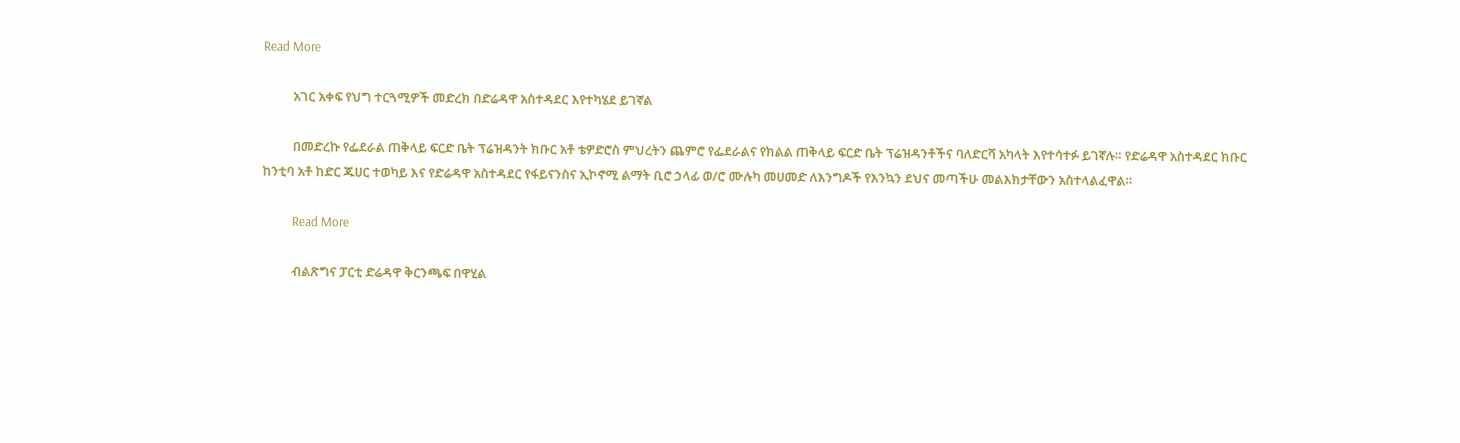Read More

          አገር አቀፍ የህግ ተርጓሚዎች መድረክ በድሬዳዋ አስተዳደር እየተካሄደ ይገኛል

          በመድረኩ የፌደራል ጠቅላይ ፍርድ ቤት ፕሬዝዳንት ክቡር አቶ ቴዎድሮስ ምህረትን ጨምሮ የፌደራልና የክልል ጠቅላይ ፍርድ ቤት ፕሬዝዳንቶችና ባለድርሻ አካላት እየተሳተፉ ይገኛሉ። የድሬዳዋ አስተዳደር ክቡር ከንቲባ አቶ ከድር ጁሀር ተወካይ እና የድሬዳዋ አስተዳደር የፋይናንስና ኢኮኖሚ ልማት ቢሮ ኃላፊ ወ/ሮ ሙሉካ መሀመድ ለእንግዶች የእንኳን ደህና መጣችሁ መልእክታቸውን አስተላልፈዋል።

          Read More

          ብልጽግና ፓርቲ ድሬዳዋ ቅርንጫፍ በዋሂል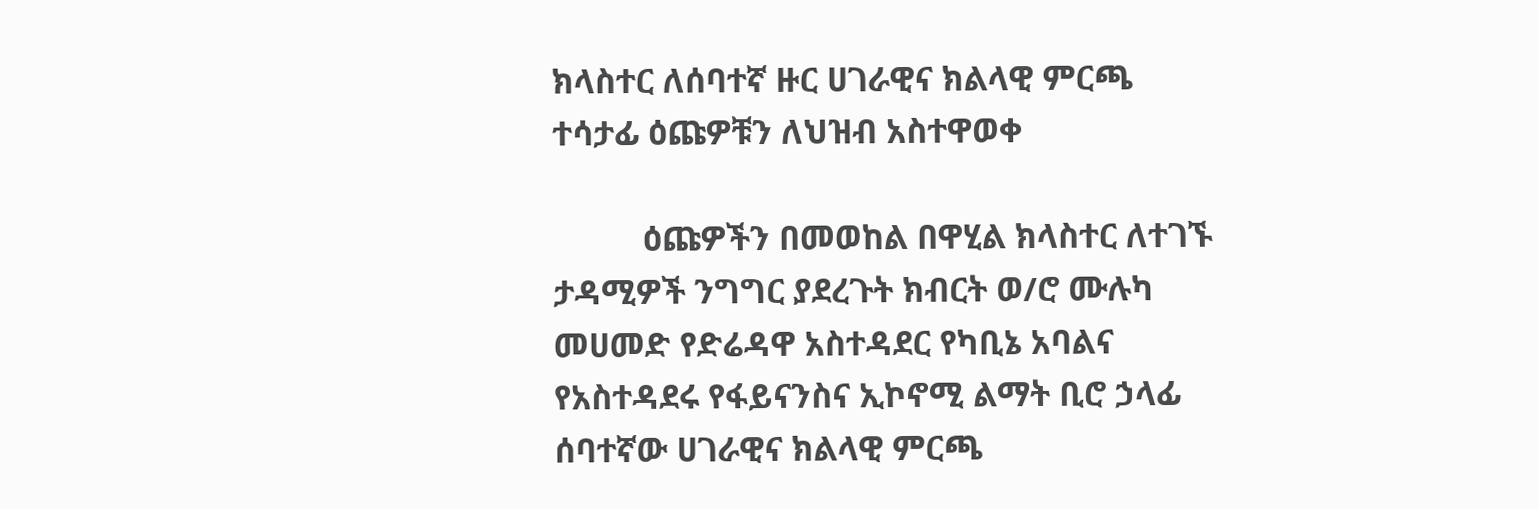ክላስተር ለሰባተኛ ዙር ሀገራዊና ክልላዊ ምርጫ ተሳታፊ ዕጩዎቹን ለህዝብ አስተዋወቀ

          ዕጩዎችን በመወከል በዋሂል ክላስተር ለተገኙ ታዳሚዎች ንግግር ያደረጉት ክብርት ወ/ሮ ሙሉካ መሀመድ የድሬዳዋ አስተዳደር የካቢኔ አባልና የአስተዳደሩ የፋይናንስና ኢኮኖሚ ልማት ቢሮ ኃላፊ ሰባተኛው ሀገራዊና ክልላዊ ምርጫ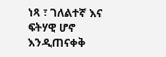ነጻ ፣ ገለልተኛ እና ፍትሃዊ ሆኖ እንዲጠናቀቅ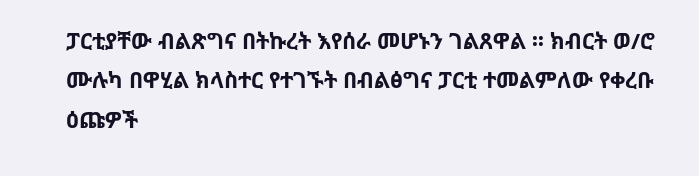ፓርቲያቸው ብልጽግና በትኩረት እየሰራ መሆኑን ገልጸዋል ፡፡ ክብርት ወ/ሮ ሙሉካ በዋሂል ክላስተር የተገኙት በብልፅግና ፓርቲ ተመልምለው የቀረቡ ዕጩዎች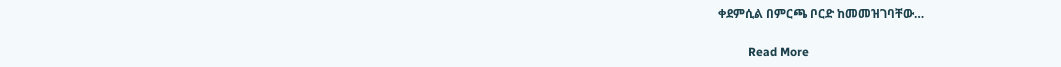ቀደምሲል በምርጫ ቦርድ ከመመዝገባቸው…

          Read More